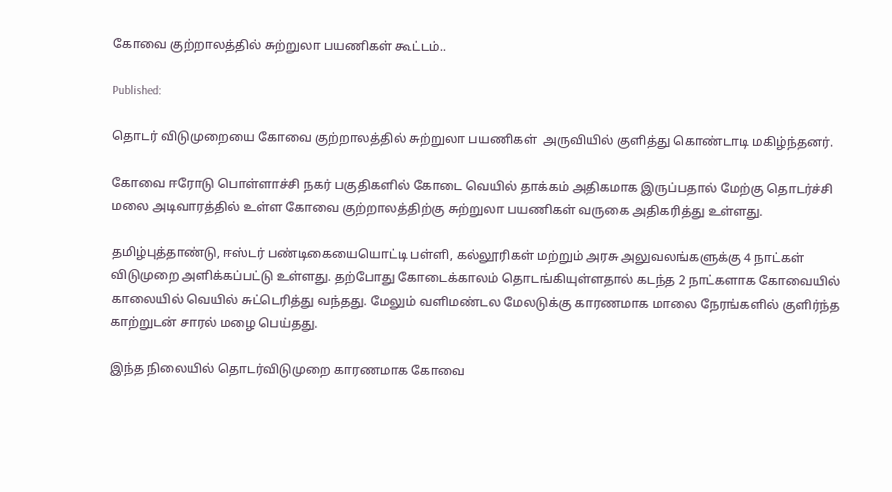கோவை குற்றாலத்தில் சுற்றுலா பயணிகள் கூட்டம்..

Published:

தொடர் விடுமுறையை கோவை குற்றாலத்தில் சுற்றுலா பயணிகள்  அருவியில் குளித்து கொண்டாடி மகிழ்ந்தனர்.

கோவை ஈரோடு பொள்ளாச்சி நகர் பகுதிகளில் கோடை வெயில் தாக்கம் அதிகமாக இருப்பதால் மேற்கு தொடர்ச்சி மலை அடிவாரத்தில் உள்ள கோவை குற்றாலத்திற்கு சுற்றுலா பயணிகள் வருகை அதிகரித்து உள்ளது.

தமிழ்புத்தாண்டு, ஈஸ்டர் பண்டிகையையொட்டி பள்ளி, கல்லூரிகள் மற்றும் அரசு அலுவலங்களுக்கு 4 நாட்கள் விடுமுறை அளிக்கப்பட்டு உள்ளது. தற்போது கோடைக்காலம் தொடங்கியுள்ளதால் கடந்த 2 நாட்களாக கோவையில் காலையில் வெயில் சுட்டெரித்து வந்தது. மேலும் வளிமண்டல மேலடுக்கு காரணமாக மாலை நேரங்களில் குளிர்ந்த காற்றுடன் சாரல் மழை பெய்தது.

இந்த நிலையில் தொடர்விடுமுறை காரணமாக கோவை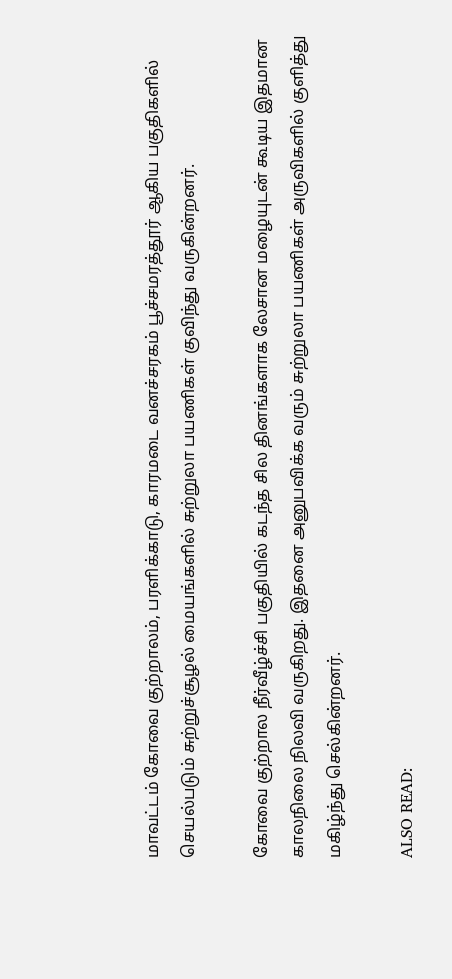மாவட்டம் கோவை குற்றாலம், பரளிக்காடு, காரமடை வனச்சரகம் பூச்சமரத்தூர் ஆகிய பகுதிகளில் செயல்படும் சுற்றுச்சூழல் மையங்களில் சுற்றுலா பயணிகள் குவிந்து வருகின்றனர்.

கோவை குற்றால நீர்வீழ்ச்சி பகுதியில் கடந்த சில தினங்களாக லேசான மழையுடன் கூடிய இதமான காலநிலை நிலவி வருகிறது. இதனை அனுபவிக்க வரும் சுற்றுலா பயணிகள் அருவிகளில் குளித்து மகிழ்ந்து செல்கின்றனர்.

ALSO READ: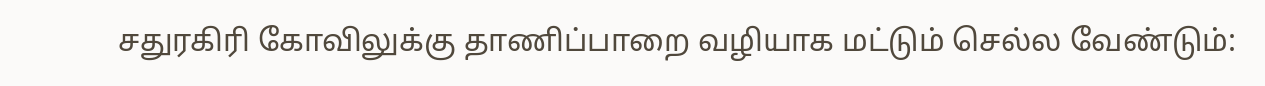சதுரகிரி கோவிலுக்கு தாணிப்பாறை வழியாக மட்டும் செல்ல வேண்டும்: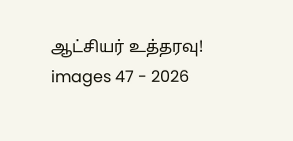ஆட்சியர் உத்தரவு!
images 47 - 2026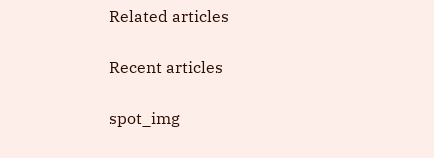Related articles

Recent articles

spot_img